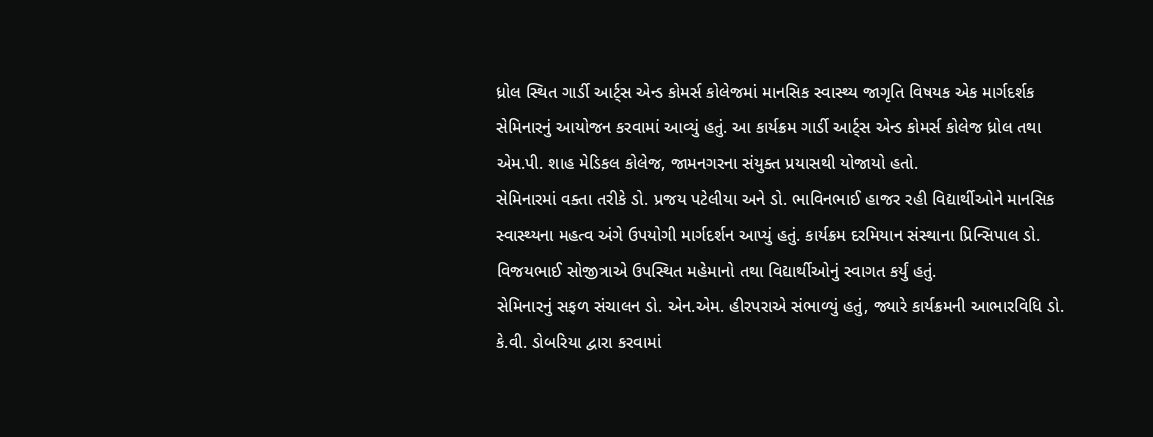ધ્રોલ સ્થિત ગાર્ડી આર્ટ્સ એન્ડ કોમર્સ કોલેજમાં માનસિક સ્વાસ્થ્ય જાગૃતિ વિષયક એક માર્ગદર્શક સેમિનારનું આયોજન કરવામાં આવ્યું હતું. આ કાર્યક્રમ ગાર્ડી આર્ટ્સ એન્ડ કોમર્સ કોલેજ ધ્રોલ તથા એમ.પી. શાહ મેડિકલ કોલેજ, જામનગરના સંયુક્ત પ્રયાસથી યોજાયો હતો.
સેમિનારમાં વક્તા તરીકે ડો. પ્રજય પટેલીયા અને ડો. ભાવિનભાઈ હાજર રહી વિદ્યાર્થીઓને માનસિક સ્વાસ્થ્યના મહત્વ અંગે ઉપયોગી માર્ગદર્શન આપ્યું હતું. કાર્યક્રમ દરમિયાન સંસ્થાના પ્રિન્સિપાલ ડો. વિજયભાઈ સોજીત્રાએ ઉપસ્થિત મહેમાનો તથા વિદ્યાર્થીઓનું સ્વાગત કર્યું હતું.
સેમિનારનું સફળ સંચાલન ડો. એન.એમ. હીરપરાએ સંભાળ્યું હતું, જ્યારે કાર્યક્રમની આભારવિધિ ડો. કે.વી. ડોબરિયા દ્વારા કરવામાં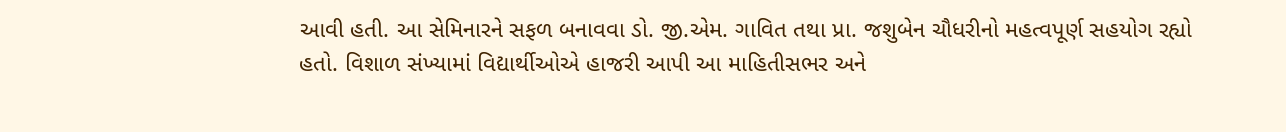આવી હતી. આ સેમિનારને સફળ બનાવવા ડો. જી.એમ. ગાવિત તથા પ્રા. જશુબેન ચૌધરીનો મહત્વપૂર્ણ સહયોગ રહ્યો હતો. વિશાળ સંખ્યામાં વિદ્યાર્થીઓએ હાજરી આપી આ માહિતીસભર અને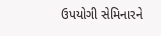ઉપયોગી સેમિનારને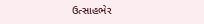ઉત્સાહભેર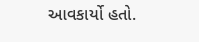આવકાર્યો હતો.